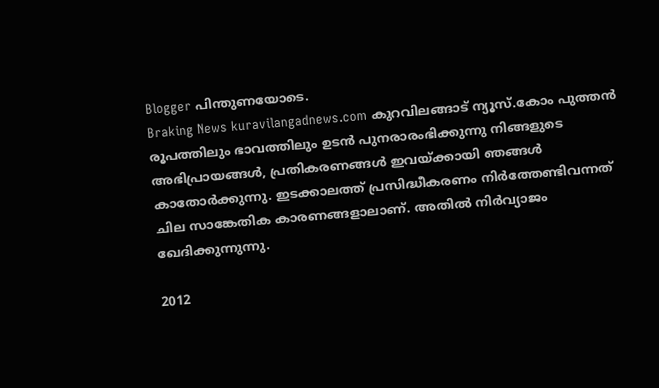Blogger പിന്തുണയോടെ.
Braking News kuravilangadnews.com കുറവിലങ്ങാട് ന്യൂസ്.കോം പുത്തന്‍ രൂപത്തിലും ഭാവത്തിലും ഉടന്‍ പുനരാരംഭിക്കുന്നു നിങ്ങളുടെ അഭിപ്രായങ്ങള്‍, പ്രതികരണങ്ങള്‍ ഇവയ്ക്കായി ഞങ്ങള്‍ കാതോര്‍ക്കുന്നു. ഇടക്കാലത്ത് പ്രസിദ്ധീകരണം നിര്‍ത്തേണ്ടിവന്നത് ചില സാങ്കേതിക കാരണങ്ങളാലാണ്. അതില്‍ നിര്‍വ്യാജം ഖേദിക്കുന്നുന്നു.

2012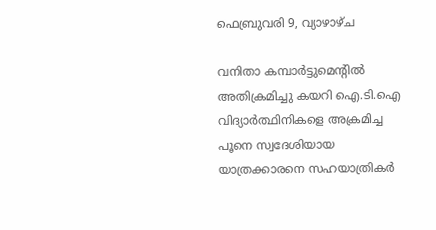ഫെബ്രുവരി 9, വ്യാഴാഴ്‌ച

വനിതാ കമ്പാര്‍ട്ടുമെന്റില്‍ അതിക്രമിച്ചു കയറി ഐ.ടി.ഐ വിദ്യാര്‍ത്ഥിനികളെ അക്രമിച്ച പൂനെ സ്വദേശിയായ യാത്രക്കാരനെ സഹയാത്രികര്‍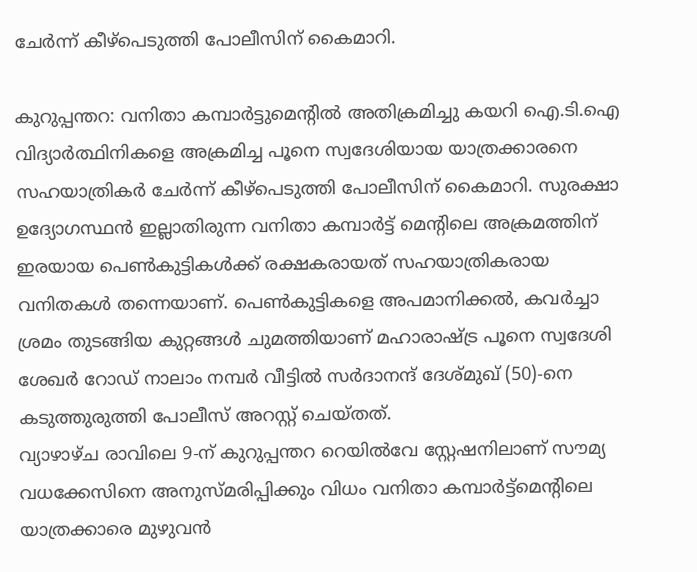ചേര്‍ന്ന് കീഴ്‌പെടുത്തി പോലീസിന് കൈമാറി.

കുറുപ്പന്തറ: വനിതാ കമ്പാര്‍ട്ടുമെന്റില്‍ അതിക്രമിച്ചു കയറി ഐ.ടി.ഐ വിദ്യാര്‍ത്ഥിനികളെ അക്രമിച്ച പൂനെ സ്വദേശിയായ യാത്രക്കാരനെ സഹയാത്രികര്‍ ചേര്‍ന്ന് കീഴ്‌പെടുത്തി പോലീസിന് കൈമാറി. സുരക്ഷാ ഉദ്യോഗസ്ഥന്‍ ഇല്ലാതിരുന്ന വനിതാ കമ്പാര്‍ട്ട് മെന്റിലെ അക്രമത്തിന് ഇരയായ പെണ്‍കുട്ടികള്‍ക്ക് രക്ഷകരായത് സഹയാത്രികരായ വനിതകള്‍ തന്നെയാണ്. പെണ്‍കുട്ടികളെ അപമാനിക്കല്‍, കവര്‍ച്ചാ ശ്രമം തുടങ്ങിയ കുറ്റങ്ങള്‍ ചുമത്തിയാണ് മഹാരാഷ്ട്ര പൂനെ സ്വദേശി ശേഖര്‍ റോഡ് നാലാം നമ്പര്‍ വീട്ടില്‍ സര്‍ദാനന്ദ് ദേശ്മുഖ് (50)-നെ കടുത്തുരുത്തി പോലീസ് അറസ്റ്റ് ചെയ്തത്.
വ്യാഴാഴ്ച രാവിലെ 9-ന് കുറുപ്പന്തറ റെയില്‍വേ സ്റ്റേഷനിലാണ് സൗമ്യ വധക്കേസിനെ അനുസ്മരിപ്പിക്കും വിധം വനിതാ കമ്പാര്‍ട്ട്‌മെന്റിലെ യാത്രക്കാരെ മുഴുവന്‍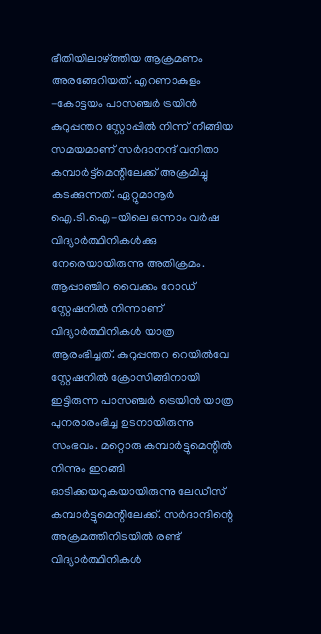ഭീതിയിലാഴ്ത്തിയ ആക്രമണം അരങ്ങേറിയത്. എറണാകുളം -കോട്ടയം പാസഞ്ചര്‍ ട്രയിന്‍ കുറുപ്പന്തറ സ്റ്റോപ്പില്‍ നിന്ന് നീങ്ങിയ സമയമാണ് സര്‍ദാനന്ദ് വനിതാ കമ്പാര്‍ട്ട്‌മെന്റിലേക്ക് അക്രമിച്ചു കടക്കുന്നത്. ഏറ്റുമാനൂര്‍ ഐ.ടി.ഐ-യിലെ ഒന്നാം വര്‍ഷ വിദ്യാര്‍ത്ഥിനികള്‍ക്കു നേരെയായിരുന്നു അതിക്രമം. ആപ്പാഞ്ചിറ വൈക്കം റോഡ് സ്റ്റേഷനില്‍ നിന്നാണ് വിദ്യാര്‍ത്ഥിനികള്‍ യാത്ര ആരംഭിച്ചത്. കുറുപ്പന്തറ റെയില്‍വേ സ്റ്റേഷനില്‍ ക്രോസിങ്ങിനായി ഇട്ടിരുന്ന പാസഞ്ചര്‍ ട്രെയിന്‍ യാത്ര പുനരാരംഭിച്ച ഉടനായിരുന്നു സംഭവം. മറ്റൊരു കമ്പാര്‍ട്ടുമെന്റില്‍ നിന്നും ഇറങ്ങി ഓടിക്കയറുകയായിരുന്നു ലേഡീസ് കമ്പാര്‍ട്ടുമെന്റിലേക്ക്. സര്‍ദാന്ദിന്റെ അക്രമത്തിനിടയില്‍ രണ്ട് വിദ്യാര്‍ത്ഥിനികള്‍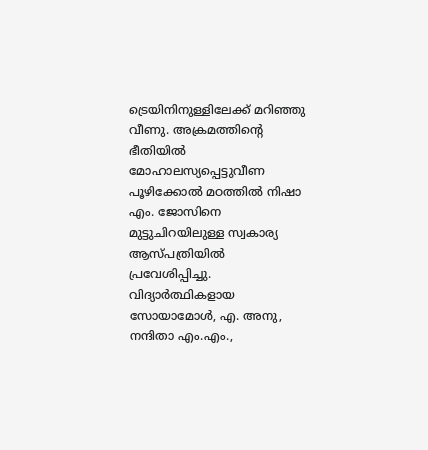ട്രെയിനിനുള്ളിലേക്ക് മറിഞ്ഞു വീണു. അക്രമത്തിന്റെ ഭീതിയില്‍ മോഹാലസ്യപ്പെട്ടുവീണ പൂഴിക്കോല്‍ മഠത്തില്‍ നിഷാ എം. ജോസിനെ മുട്ടുചിറയിലുള്ള സ്വകാര്യ ആസ്പത്രിയില്‍ പ്രവേശിപ്പിച്ചു. വിദ്യാര്‍ത്ഥികളായ സോയാമോള്‍, എ. അനു, നന്ദിതാ എം.എം.,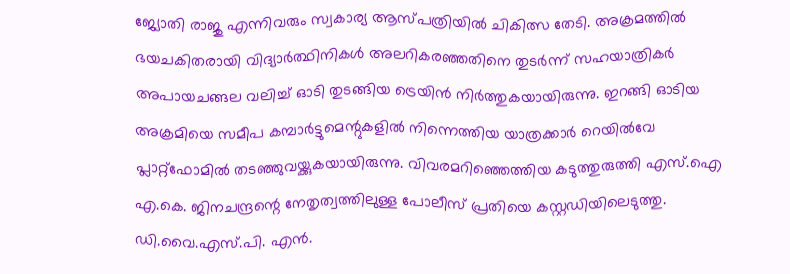ജ്യോതി രാജു എന്നിവരും സ്വകാര്യ ആസ്പത്രിയില്‍ ചികിത്സ തേടി. അക്രമത്തില്‍ ഭയചകിതരായി വിദ്യാര്‍ത്ഥിനികള്‍ അലറികരഞ്ഞതിനെ തുടര്‍ന്ന് സഹയാത്രികര്‍ അപായചങ്ങല വലിച്ച് ഓടി തുടങ്ങിയ ട്രെയിന്‍ നിര്‍ത്തുകയായിരുന്നു. ഇറങ്ങി ഓടിയ അക്രമിയെ സമീപ കമ്പാര്‍ട്ടുമെന്റുകളില്‍ നിന്നെത്തിയ യാത്രക്കാര്‍ റെയില്‍വേ പ്ലാറ്റ്‌ഫോമില്‍ തടഞ്ഞുവയ്ക്കുകയായിരുന്നു. വിവരമറിഞ്ഞെത്തിയ കടുത്തുരുത്തി എസ്.ഐ എ.കെ. ജിനചന്ദ്രന്റെ നേതൃത്വത്തിലുള്ള പോലീസ് പ്രതിയെ കസ്റ്റഡിയിലെടുത്തു. ഡി.വൈ.എസ്.പി. എന്‍.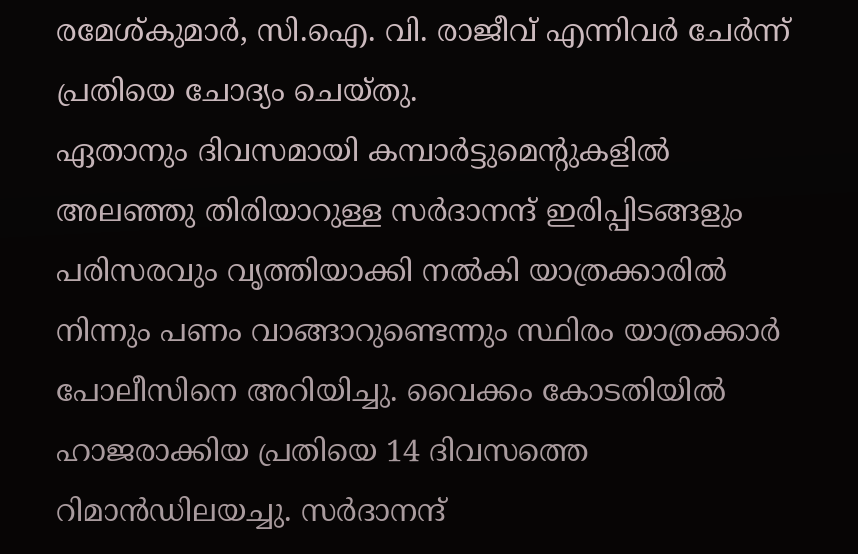രമേശ്കുമാര്‍, സി.ഐ. വി. രാജീവ് എന്നിവര്‍ ചേര്‍ന്ന് പ്രതിയെ ചോദ്യം ചെയ്തു.
ഏതാനും ദിവസമായി കമ്പാര്‍ട്ടുമെന്റുകളില്‍ അലഞ്ഞു തിരിയാറുള്ള സര്‍ദാനന്ദ് ഇരിപ്പിടങ്ങളും പരിസരവും വൃത്തിയാക്കി നല്‍കി യാത്രക്കാരില്‍ നിന്നും പണം വാങ്ങാറുണ്ടെന്നും സ്ഥിരം യാത്രക്കാര്‍ പോലീസിനെ അറിയിച്ചു. വൈക്കം കോടതിയില്‍ ഹാജരാക്കിയ പ്രതിയെ 14 ദിവസത്തെ റിമാന്‍ഡിലയച്ചു. സര്‍ദാനന്ദ്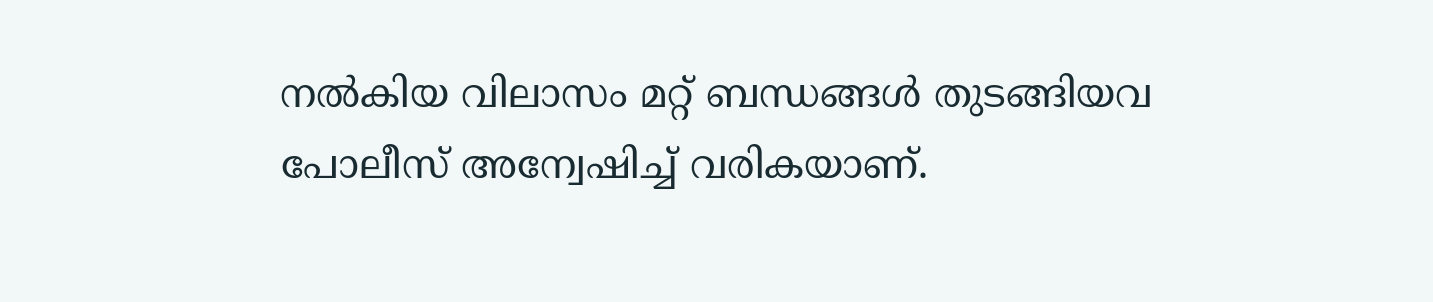നല്‍കിയ വിലാസം മറ്റ് ബന്ധങ്ങള്‍ തുടങ്ങിയവ പോലീസ് അന്വേഷിച്ച് വരികയാണ്.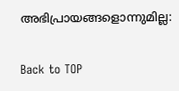അഭിപ്രായങ്ങളൊന്നുമില്ല:

Back to TOP